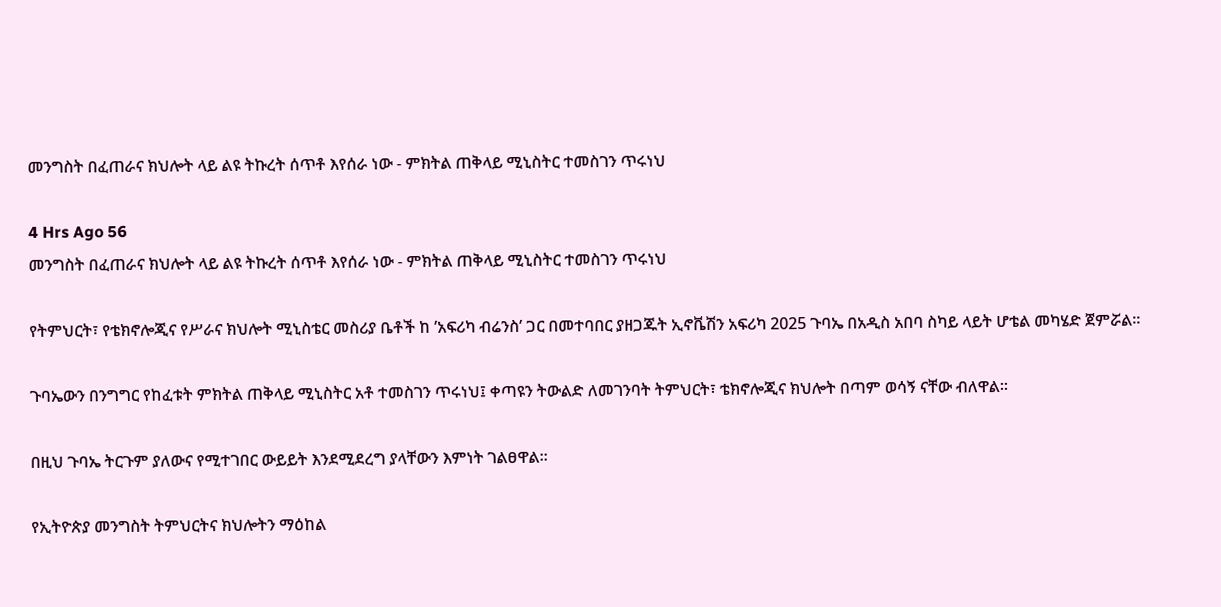መንግስት በፈጠራና ክህሎት ላይ ልዩ ትኩረት ሰጥቶ እየሰራ ነው - ምክትል ጠቅላይ ሚኒስትር ተመስገን ጥሩነህ

4 Hrs Ago 56
መንግስት በፈጠራና ክህሎት ላይ ልዩ ትኩረት ሰጥቶ እየሰራ ነው - ምክትል ጠቅላይ ሚኒስትር ተመስገን ጥሩነህ

የትምህርት፣ የቴክኖሎጂና የሥራና ክህሎት ሚኒስቴር መስሪያ ቤቶች ከ ’አፍሪካ ብሬንስ’ ጋር በመተባበር ያዘጋጁት ኢኖቬሽን አፍሪካ 2025 ጉባኤ በአዲስ አበባ ስካይ ላይት ሆቴል መካሄድ ጀምሯል።

ጉባኤውን በንግግር የከፈቱት ምክትል ጠቅላይ ሚኒስትር አቶ ተመስገን ጥሩነህ፤ ቀጣዩን ትውልድ ለመገንባት ትምህርት፣ ቴክኖሎጂና ክህሎት በጣም ወሳኝ ናቸው ብለዋል፡፡

በዚህ ጉባኤ ትርጉም ያለውና የሚተገበር ውይይት እንደሚደረግ ያላቸውን እምነት ገልፀዋል።

የኢትዮጵያ መንግስት ትምህርትና ክህሎትን ማዕከል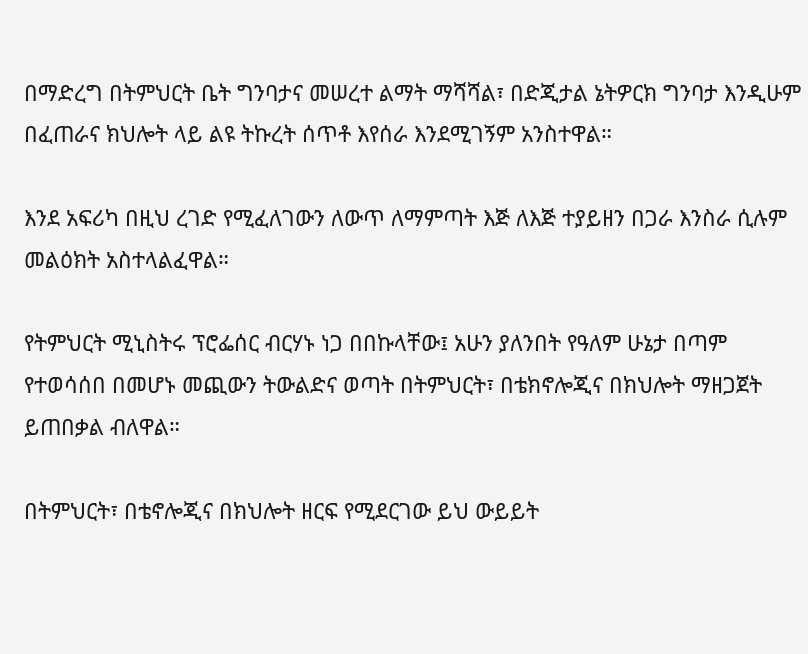በማድረግ በትምህርት ቤት ግንባታና መሠረተ ልማት ማሻሻል፣ በድጂታል ኔትዎርክ ግንባታ እንዲሁም በፈጠራና ክህሎት ላይ ልዩ ትኩረት ሰጥቶ እየሰራ እንደሚገኝም አንስተዋል።

እንደ አፍሪካ በዚህ ረገድ የሚፈለገውን ለውጥ ለማምጣት እጅ ለእጅ ተያይዘን በጋራ እንስራ ሲሉም መልዕክት አስተላልፈዋል።

የትምህርት ሚኒስትሩ ፕሮፌሰር ብርሃኑ ነጋ በበኩላቸው፤ አሁን ያለንበት የዓለም ሁኔታ በጣም የተወሳሰበ በመሆኑ መጪውን ትውልድና ወጣት በትምህርት፣ በቴክኖሎጂና በክህሎት ማዘጋጀት ይጠበቃል ብለዋል።

በትምህርት፣ በቴኖሎጂና በክህሎት ዘርፍ የሚደርገው ይህ ውይይት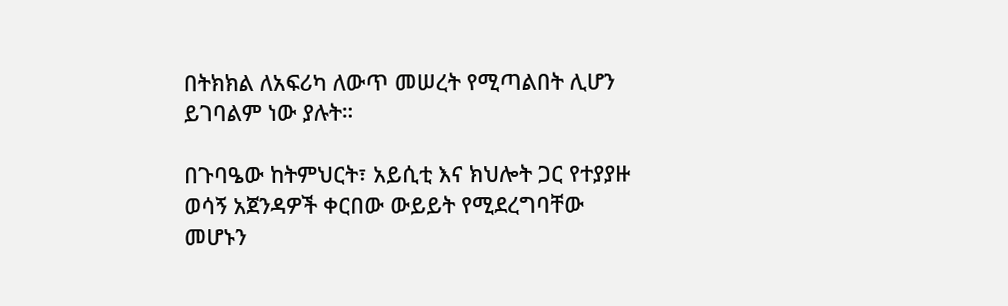በትክክል ለአፍሪካ ለውጥ መሠረት የሚጣልበት ሊሆን ይገባልም ነው ያሉት።

በጉባዔው ከትምህርት፣ አይሲቲ እና ክህሎት ጋር የተያያዙ ወሳኝ አጀንዳዎች ቀርበው ውይይት የሚደረግባቸው መሆኑን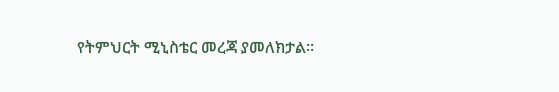የትምህርት ሚኒስቴር መረጃ ያመለክታል።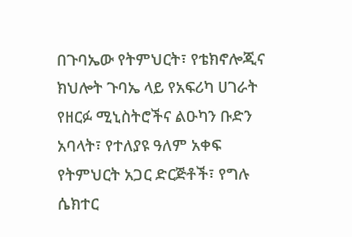በጉባኤው የትምህርት፣ የቴክኖሎጂና ክህሎት ጉባኤ ላይ የአፍሪካ ሀገራት የዘርፉ ሚኒስትሮችና ልዑካን ቡድን አባላት፣ የተለያዩ ዓለም አቀፍ የትምህርት አጋር ድርጅቶች፣ የግሉ ሴክተር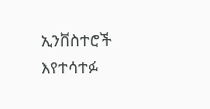ኢንቨስተሮች እየተሳተፉ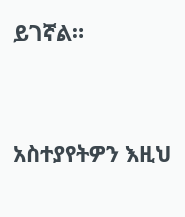ይገኛል።




አስተያየትዎን እዚህ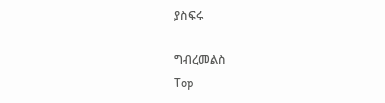ያስፍሩ

ግብረመልስ
Top